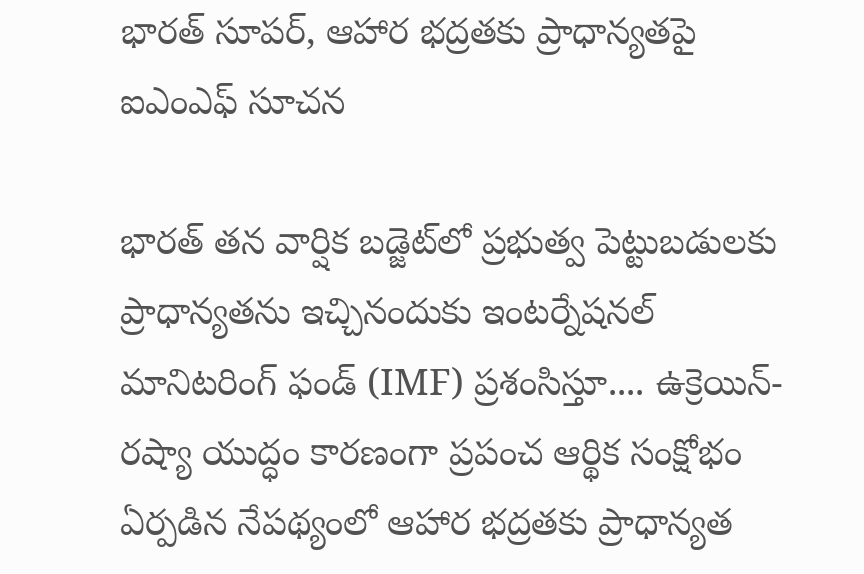భారత్ సూపర్, ఆహార భద్రతకు ప్రాధాన్యతపై ఐఎంఎఫ్ సూచన

భారత్ తన వార్షిక బడ్జెట్‌లో ప్రభుత్వ పెట్టుబడులకు ప్రాధాన్యతను ఇచ్చినందుకు ఇంటర్నేషనల్ మానిటరింగ్ ఫండ్ (IMF) ప్రశంసిస్తూ.... ఉక్రెయిన్-రష్యా యుద్ధం కారణంగా ప్రపంచ ఆర్థిక సంక్షోభం ఏర్పడిన నేపథ్యంలో ఆహార భద్రతకు ప్రాధాన్యత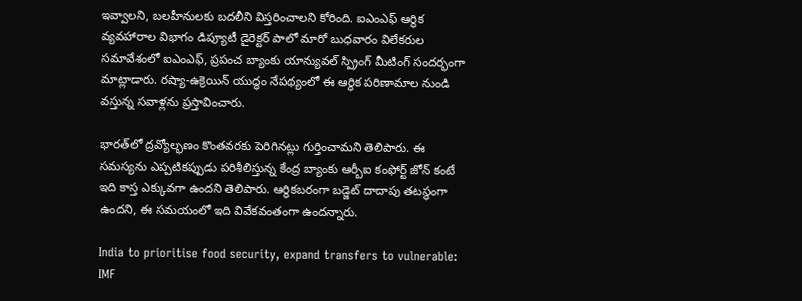ఇవ్వాలని, బలహీనులకు బదలీని విస్తరించాలని కోరింది. ఐఎంఎఫ్ ఆర్థిక వ్యవహారాల విభాగం డిప్యూటీ డైరెక్టర్ పాలో మారో బుధవారం విలేకరుల సమావేశంలో ఐఎంఎఫ్, ప్రపంచ బ్యాంకు యాన్యువల్ స్ప్రింగ్ మీటింగ్ సందర్భంగా మాట్లాడారు. రష్యా-ఉక్రెయిన్ యుద్ధం నేపథ్యంలో ఈ ఆర్థిక పరిణామాల నుండి వస్తున్న సవాళ్లను ప్రస్తావించారు.

భారత్‌లో ద్రవ్యోల్భణం కొంతవరకు పెరిగినట్లు గుర్తించామని తెలిపారు. ఈ సమస్యను ఎప్పటికప్పుడు పరిశీలిస్తున్న కేంద్ర బ్యాంకు ఆర్బీఐ కంఫోర్ట్ జోన్ కంటే ఇది కాస్త ఎక్కువగా ఉందని తెలిపారు. ఆర్థికబరంగా బడ్జెట్ దాదాపు తటస్థంగా ఉందని, ఈ సమయంలో ఇది వివేకవంతంగా ఉందన్నారు.

India to prioritise food security, expand transfers to vulnerable: IMF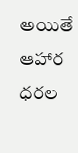అయితే ఆహార ధరల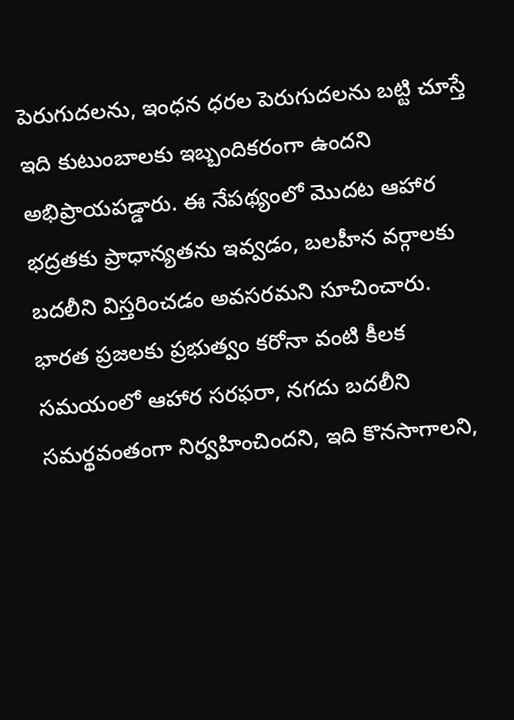పెరుగుదలను, ఇంధన ధరల పెరుగుదలను బట్టి చూస్తే ఇది కుటుంబాలకు ఇబ్బందికరంగా ఉందని అభిప్రాయపడ్డారు. ఈ నేపథ్యంలో మొదట ఆహార భద్రతకు ప్రాధాన్యతను ఇవ్వడం, బలహీన వర్గాలకు బదలీని విస్తరించడం అవసరమని సూచించారు. భారత ప్రజలకు ప్రభుత్వం కరోనా వంటి కీలక సమయంలో ఆహార సరఫరా, నగదు బదలీని సమర్థవంతంగా నిర్వహించిందని, ఇది కొనసాగాలని,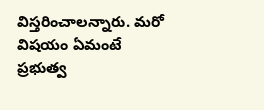విస్తరించాలన్నారు. మరో విషయం ఏమంటే ప్రభుత్వ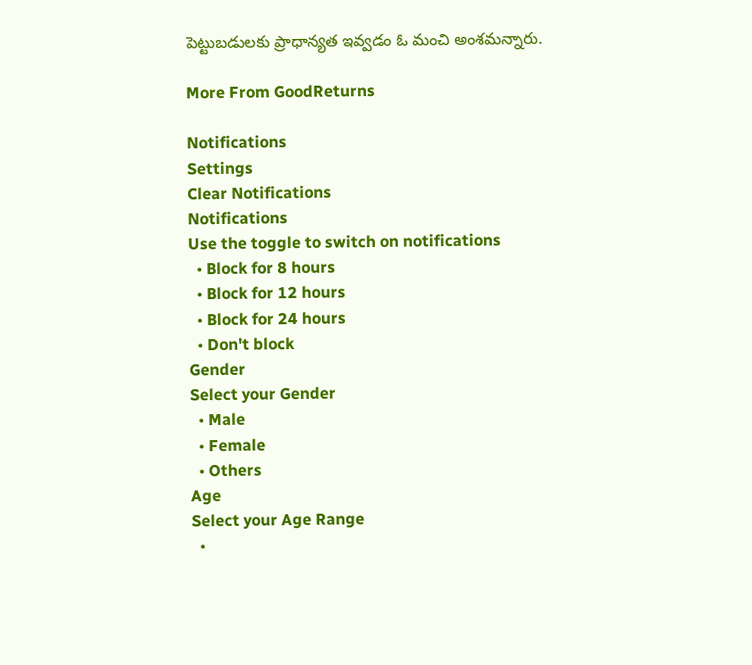పెట్టుబడులకు ప్రాధాన్యత ఇవ్వడం ఓ మంచి అంశమన్నారు.

More From GoodReturns

Notifications
Settings
Clear Notifications
Notifications
Use the toggle to switch on notifications
  • Block for 8 hours
  • Block for 12 hours
  • Block for 24 hours
  • Don't block
Gender
Select your Gender
  • Male
  • Female
  • Others
Age
Select your Age Range
  •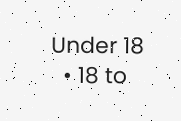Under 18
  • 18 to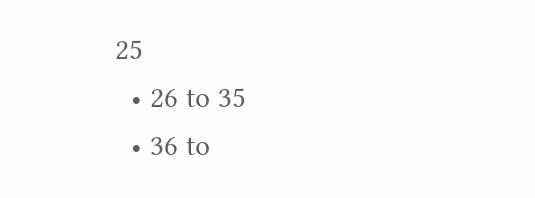25
  • 26 to 35
  • 36 to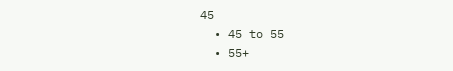45
  • 45 to 55
  • 55+